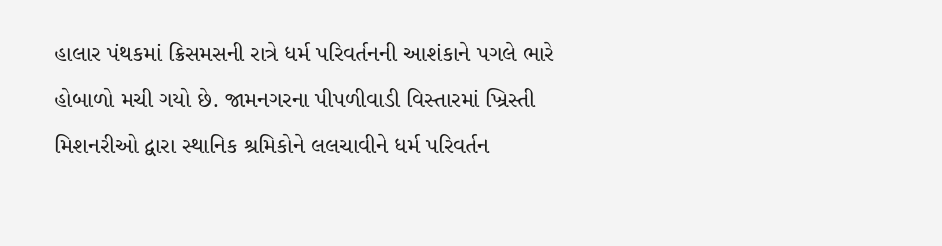હાલાર પંથકમાં ક્રિસમસની રાત્રે ધર્મ પરિવર્તનની આશંકાને પગલે ભારે હોબાળો મચી ગયો છે. જામનગરના પીપળીવાડી વિસ્તારમાં ખ્રિસ્તી મિશનરીઓ દ્વારા સ્થાનિક શ્રમિકોને લલચાવીને ધર્મ પરિવર્તન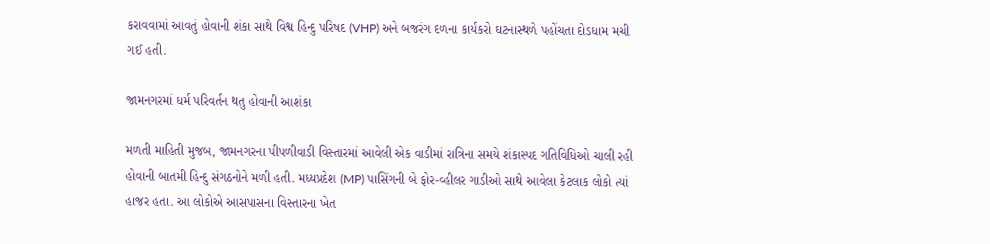કરાવવામાં આવતું હોવાની શંકા સાથે વિશ્વ હિન્દુ પરિષદ (VHP) અને બજરંગ દળના કાર્યકરો ઘટનાસ્થળે પહોંચતા દોડધામ મચી ગઈ હતી.

જામનગરમાં ધર્મ પરિવર્તન થતુ હોવાની આશંકા

મળતી માહિતી મુજબ, જામનગરના પીપળીવાડી વિસ્તારમાં આવેલી એક વાડીમાં રાત્રિના સમયે શંકાસ્પદ ગતિવિધિઓ ચાલી રહી હોવાની બાતમી હિન્દુ સંગઠનોને મળી હતી. મધ્યપ્રદેશ (MP) પાસિંગની બે ફોર-વ્હીલર ગાડીઓ સાથે આવેલા કેટલાક લોકો ત્યાં હાજર હતા. આ લોકોએ આસપાસના વિસ્તારના ખેત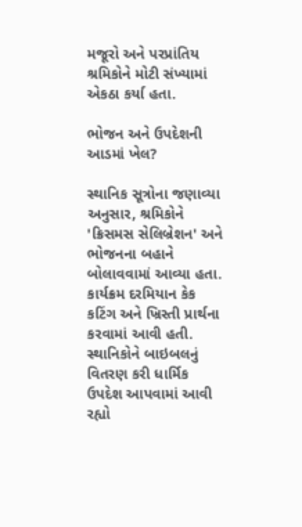મજૂરો અને પરપ્રાંતિય શ્રમિકોને મોટી સંખ્યામાં એકઠા કર્યા હતા.

ભોજન અને ઉપદેશની આડમાં ખેલ?

સ્થાનિક સૂત્રોના જણાવ્યા અનુસાર, શ્રમિકોને 'ક્રિસમસ સેલિબ્રેશન' અને ભોજનના બહાને બોલાવવામાં આવ્યા હતા. કાર્યક્રમ દરમિયાન કેક કટિંગ અને ખ્રિસ્તી પ્રાર્થના કરવામાં આવી હતી. સ્થાનિકોને બાઇબલનું વિતરણ કરી ધાર્મિક ઉપદેશ આપવામાં આવી રહ્યો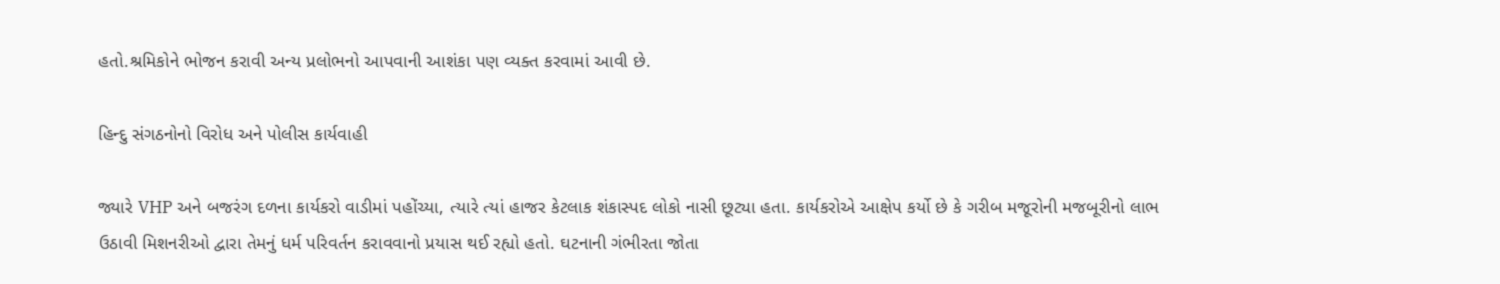હતો.શ્રમિકોને ભોજન કરાવી અન્ય પ્રલોભનો આપવાની આશંકા પણ વ્યક્ત કરવામાં આવી છે.

હિન્દુ સંગઠનોનો વિરોધ અને પોલીસ કાર્યવાહી

જ્યારે VHP અને બજરંગ દળના કાર્યકરો વાડીમાં પહોંચ્યા, ત્યારે ત્યાં હાજર કેટલાક શંકાસ્પદ લોકો નાસી છૂટ્યા હતા. કાર્યકરોએ આક્ષેપ કર્યો છે કે ગરીબ મજૂરોની મજબૂરીનો લાભ ઉઠાવી મિશનરીઓ દ્વારા તેમનું ધર્મ પરિવર્તન કરાવવાનો પ્રયાસ થઈ રહ્યો હતો. ઘટનાની ગંભીરતા જોતા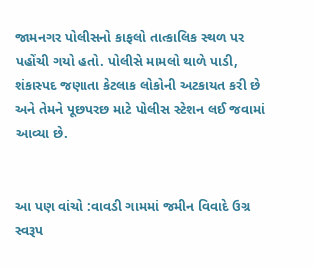જામનગર પોલીસનો કાફલો તાત્કાલિક સ્થળ પર પહોંચી ગયો હતો. પોલીસે મામલો થાળે પાડી, શંકાસ્પદ જણાતા કેટલાક લોકોની અટકાયત કરી છે અને તેમને પૂછપરછ માટે પોલીસ સ્ટેશન લઈ જવામાં આવ્યા છે.


આ પણ વાંચો :વાવડી ગામમાં જમીન વિવાદે ઉગ્ર સ્વરૂપ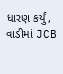ધારણ કર્યું, વાડીમાં JCB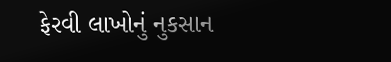ફેરવી લાખોનું નુકસાન